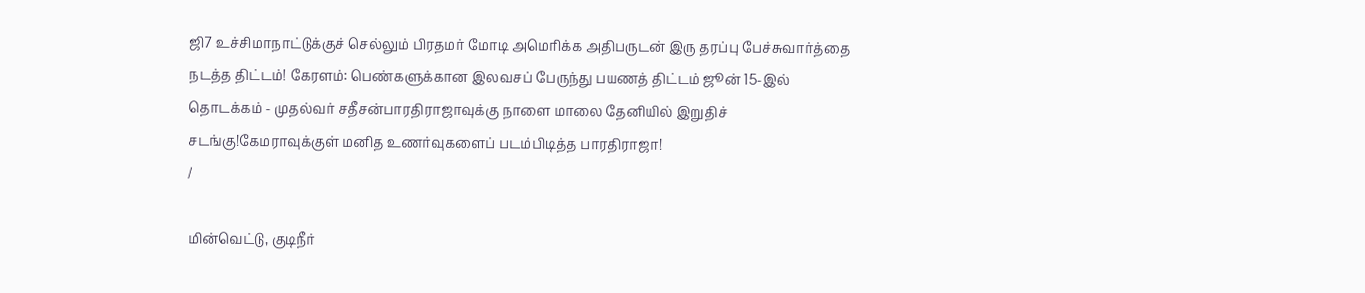ஜி7 உச்சிமாநாட்டுக்குச் செல்லும் பிரதமர் மோடி அமெரிக்க அதிபருடன் இரு தரப்பு பேச்சுவார்த்தை நடத்த திட்டம்! கேரளம்: பெண்களுக்கான இலவசப் பேருந்து பயணத் திட்டம் ஜூன் 15-இல் தொடக்கம் - முதல்வர் சதீசன்பாரதிராஜாவுக்கு நாளை மாலை தேனியில் இறுதிச் சடங்கு!கேமராவுக்குள் மனித உணர்வுகளைப் படம்பிடித்த பாரதிராஜா!
/

மின்வெட்டு, குடிநீர்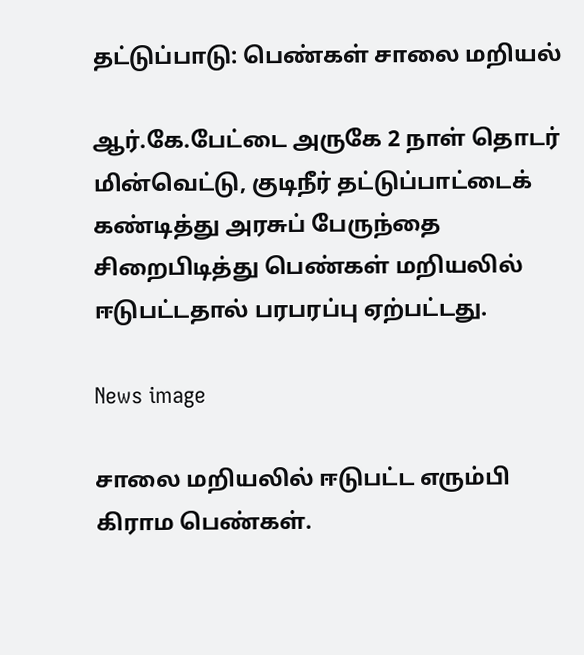தட்டுப்பாடு: பெண்கள் சாலை மறியல்

ஆர்.கே.பேட்டை அருகே 2 நாள் தொடர் மின்வெட்டு, குடிநீர் தட்டுப்பாட்டைக் கண்டித்து அரசுப் பேருந்தை சிறைபிடித்து பெண்கள் மறியலில் ஈடுபட்டதால் பரபரப்பு ஏற்பட்டது.

News image

சாலை மறியலில் ஈடுபட்ட எரும்பி கிராம பெண்கள்.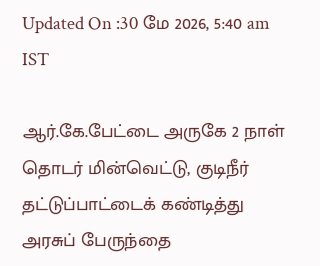Updated On :30 மே 2026, 5:40 am IST

ஆர்.கே.பேட்டை அருகே 2 நாள் தொடர் மின்வெட்டு, குடிநீர் தட்டுப்பாட்டைக் கண்டித்து அரசுப் பேருந்தை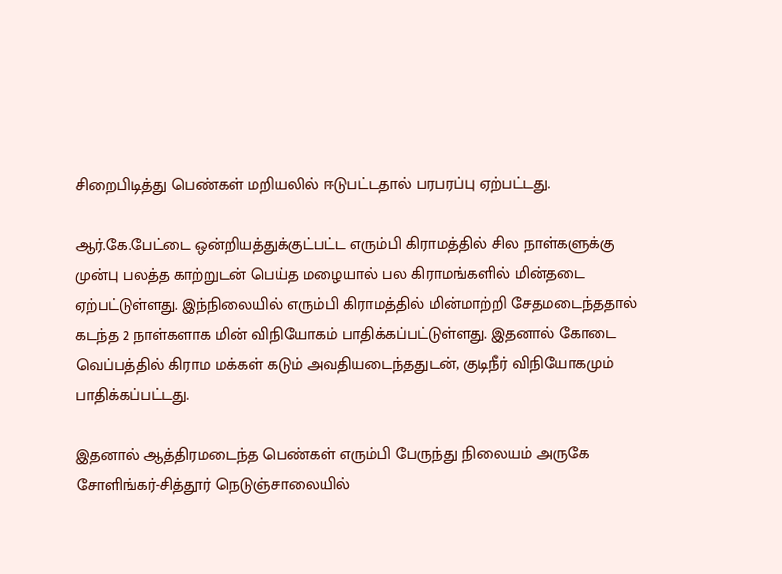சிறைபிடித்து பெண்கள் மறியலில் ஈடுபட்டதால் பரபரப்பு ஏற்பட்டது.

ஆர்.கே.பேட்டை ஒன்றியத்துக்குட்பட்ட எரும்பி கிராமத்தில் சில நாள்களுக்கு முன்பு பலத்த காற்றுடன் பெய்த மழையால் பல கிராமங்களில் மின்தடை ஏற்பட்டுள்ளது. இந்நிலையில் எரும்பி கிராமத்தில் மின்மாற்றி சேதமடைந்ததால் கடந்த 2 நாள்களாக மின் விநியோகம் பாதிக்கப்பட்டுள்ளது. இதனால் கோடை வெப்பத்தில் கிராம மக்கள் கடும் அவதியடைந்ததுடன், குடிநீர் விநியோகமும் பாதிக்கப்பட்டது.

இதனால் ஆத்திரமடைந்த பெண்கள் எரும்பி பேருந்து நிலையம் அருகே சோளிங்கர்-சித்தூர் நெடுஞ்சாலையில்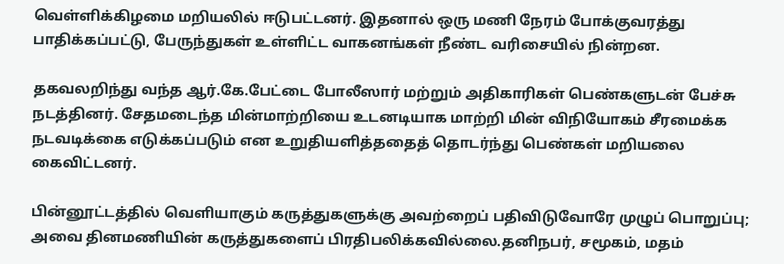வெள்ளிக்கிழமை மறியலில் ஈடுபட்டனர். இதனால் ஒரு மணி நேரம் போக்குவரத்து பாதிக்கப்பட்டு, பேருந்துகள் உள்ளிட்ட வாகனங்கள் நீண்ட வரிசையில் நின்றன.

தகவலறிந்து வந்த ஆர்.கே.பேட்டை போலீஸார் மற்றும் அதிகாரிகள் பெண்களுடன் பேச்சு நடத்தினர். சேதமடைந்த மின்மாற்றியை உடனடியாக மாற்றி மின் விநியோகம் சீரமைக்க நடவடிக்கை எடுக்கப்படும் என உறுதியளித்ததைத் தொடர்ந்து பெண்கள் மறியலை கைவிட்டனர்.

பின்னூட்டத்தில் வெளியாகும் கருத்துகளுக்கு அவற்றைப் பதிவிடுவோரே முழுப் பொறுப்பு; அவை தினமணியின் கருத்துகளைப் பிரதிபலிக்கவில்லை.தனிநபர், சமூகம், மதம்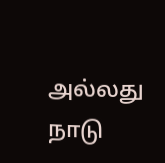அல்லது நாடு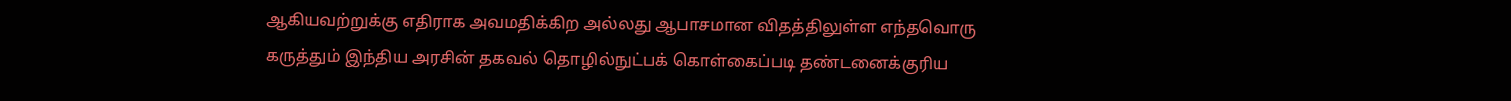ஆகியவற்றுக்கு எதிராக அவமதிக்கிற அல்லது ஆபாசமான விதத்திலுள்ள எந்தவொரு கருத்தும் இந்திய அரசின் தகவல் தொழில்நுட்பக் கொள்கைப்படி தண்டனைக்குரிய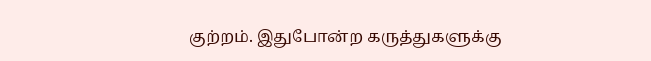குற்றம். இதுபோன்ற கருத்துகளுக்கு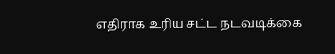எதிராக உரிய சட்ட நடவடிக்கை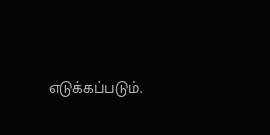எடுக்கப்படும்.